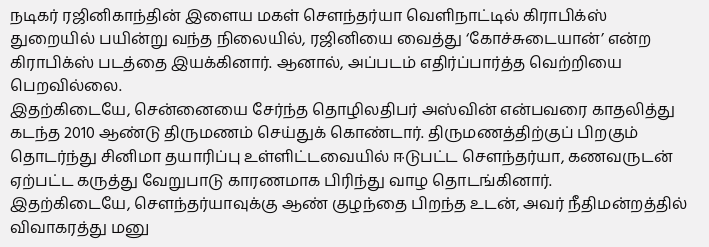நடிகர் ரஜினிகாந்தின் இளைய மகள் செளந்தர்யா வெளிநாட்டில் கிராபிக்ஸ் துறையில் பயின்று வந்த நிலையில், ரஜினியை வைத்து ‘கோச்சுடையான்’ என்ற கிராபிக்ஸ் படத்தை இயக்கினார். ஆனால், அப்படம் எதிர்ப்பார்த்த வெற்றியை பெறவில்லை.
இதற்கிடையே, சென்னையை சேர்ந்த தொழிலதிபர் அஸ்வின் என்பவரை காதலித்து கடந்த 2010 ஆண்டு திருமணம் செய்துக் கொண்டார். திருமணத்திற்குப் பிறகும் தொடர்ந்து சினிமா தயாரிப்பு உள்ளிட்டவையில் ஈடுபட்ட செளந்தர்யா, கணவருடன் ஏற்பட்ட கருத்து வேறுபாடு காரணமாக பிரிந்து வாழ தொடங்கினார்.
இதற்கிடையே, செளந்தர்யாவுக்கு ஆண் குழந்தை பிறந்த உடன், அவர் நீதிமன்றத்தில் விவாகரத்து மனு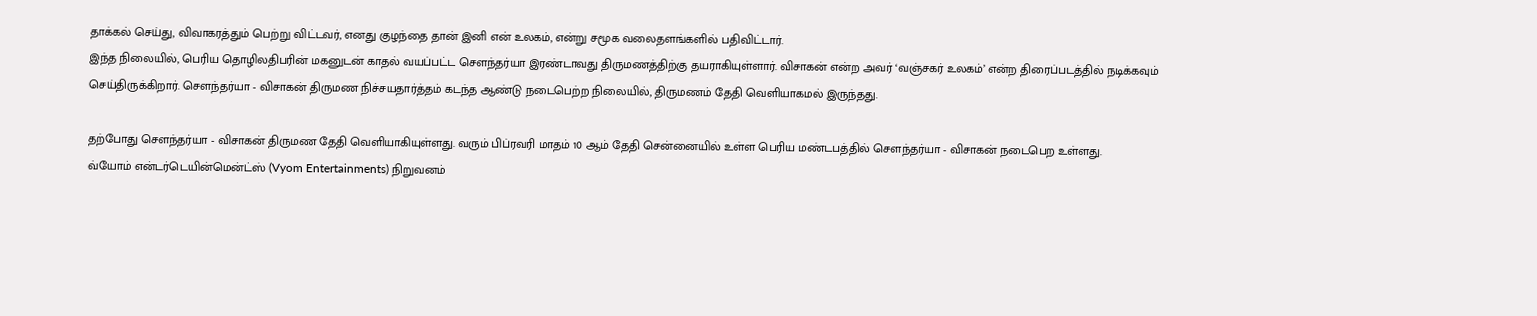தாக்கல் செய்து, விவாகரத்தும் பெற்று விட்டவர், எனது குழந்தை தான் இனி என் உலகம், என்று சமூக வலைதளங்களில் பதிவிட்டார்.
இந்த நிலையில், பெரிய தொழிலதிபரின் மகனுடன் காதல் வயப்பட்ட செளந்தர்யா இரண்டாவது திருமணத்திற்கு தயராகியுள்ளார். விசாகன் என்ற அவர் ‘வஞ்சகர் உலகம்’ என்ற திரைப்படத்தில் நடிக்கவும் செய்திருக்கிறார். செளந்தர்யா - விசாகன் திருமண நிச்சயதார்த்தம் கடந்த ஆண்டு நடைபெற்ற நிலையில், திருமணம் தேதி வெளியாகமல் இருந்தது.

தற்போது செளந்தர்யா - விசாகன் திருமண தேதி வெளியாகியுள்ளது. வரும் பிப்ரவரி மாதம் 10 ஆம் தேதி சென்னையில் உள்ள பெரிய மண்டபத்தில் செளந்தர்யா - விசாகன் நடைபெற உள்ளது.
வ்யோம் என்டர்டெயின்மென்ட்ஸ் (Vyom Entertainments) நிறுவனம்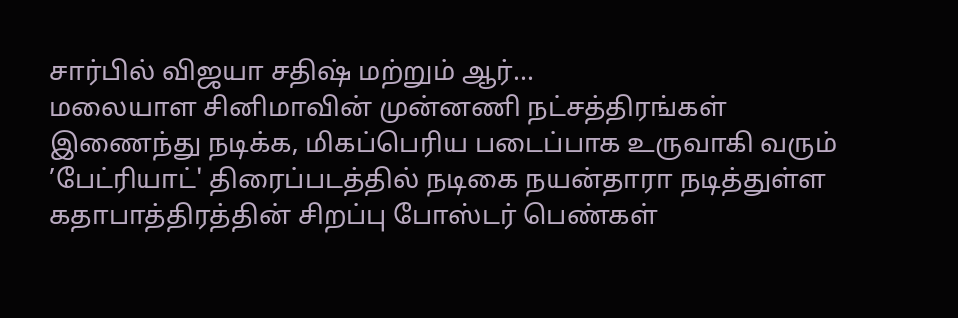சார்பில் விஜயா சதிஷ் மற்றும் ஆர்...
மலையாள சினிமாவின் முன்னணி நட்சத்திரங்கள் இணைந்து நடிக்க, மிகப்பெரிய படைப்பாக உருவாகி வரும் ’பேட்ரியாட்' திரைப்படத்தில் நடிகை நயன்தாரா நடித்துள்ள கதாபாத்திரத்தின் சிறப்பு போஸ்டர் பெண்கள்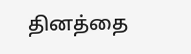தினத்தை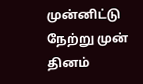முன்னிட்டு நேற்று முன் தினம்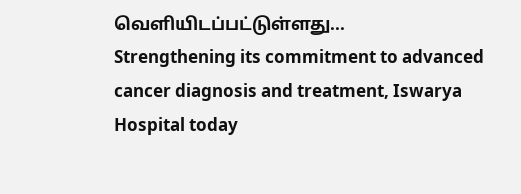வெளியிடப்பட்டுள்ளது...
Strengthening its commitment to advanced cancer diagnosis and treatment, Iswarya Hospital today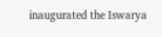inaugurated the Iswarya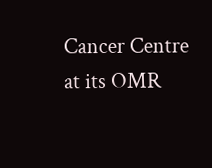Cancer Centre at its OMR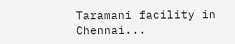Taramani facility in Chennai...